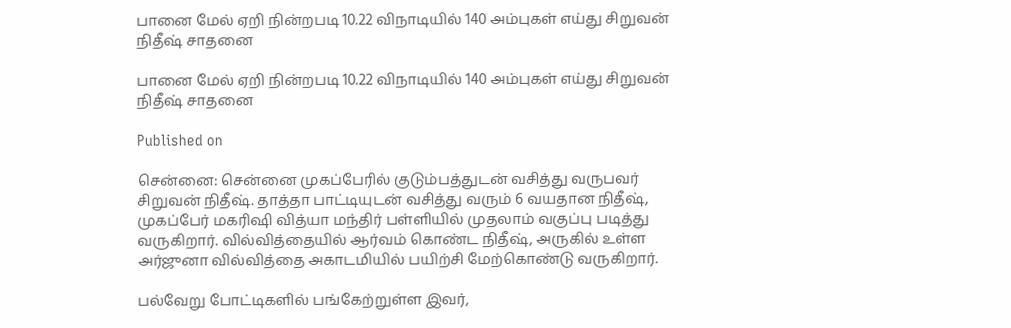பானை மேல் ஏறி நின்றபடி 10.22 விநாடியில் 140 அம்புகள் எய்து சிறுவன் நிதீஷ் சாதனை

பானை மேல் ஏறி நின்றபடி 10.22 விநாடியில் 140 அம்புகள் எய்து சிறுவன் நிதீஷ் சாதனை

Published on

சென்னை: சென்னை முகப்பேரில் குடும்பத்துடன் வசித்து வருபவர் சிறுவன் நிதீஷ். தாத்தா பாட்டியுடன் வசித்து வரும் 6 வயதான நிதீஷ், முகப்பேர் மகரிஷி வித்யா மந்திர் பள்ளியில் முதலாம் வகுப்பு படித்து வருகிறார். வில்வித்தையில் ஆர்வம் கொண்ட நிதீஷ், அருகில் உள்ள அர்ஜுனா வில்வித்தை அகாடமியில் பயிற்சி மேற்கொண்டு வருகிறார்.

பல்வேறு போட்டிகளில் பங்கேற்றுள்ள இவர்,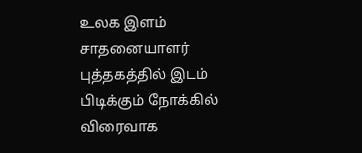உலக இளம் சாதனையாளர் புத்தகத்தில் இடம் பிடிக்கும் நோக்கில் விரைவாக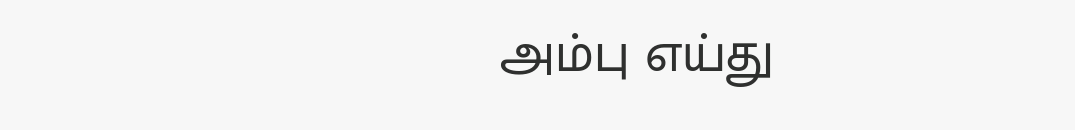அம்பு எய்து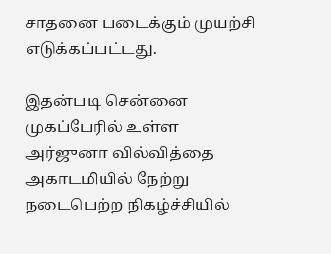சாதனை படைக்கும் முயற்சி எடுக்கப்பட்டது.

இதன்படி சென்னை முகப்பேரில் உள்ள அர்ஜுனா வில்வித்தை அகாடமியில் நேற்று நடைபெற்ற நிகழ்ச்சியில்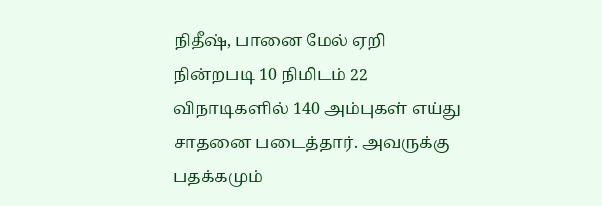நிதீஷ், பானை மேல் ஏறி நின்றபடி 10 நிமிடம் 22 விநாடிகளில் 140 அம்புகள் எய்து சாதனை படைத்தார். அவருக்கு பதக்கமும்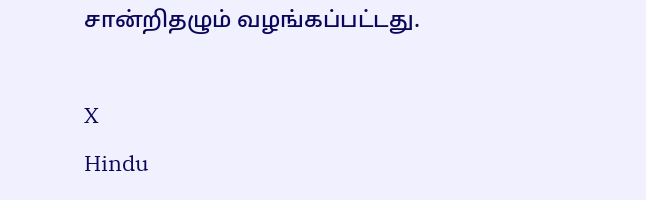சான்றிதழும் வழங்கப்பட்டது.

X
Hindu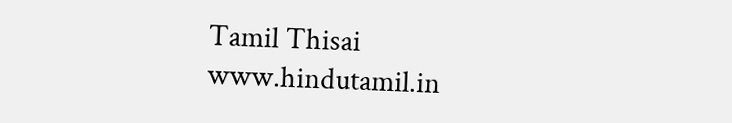Tamil Thisai
www.hindutamil.in